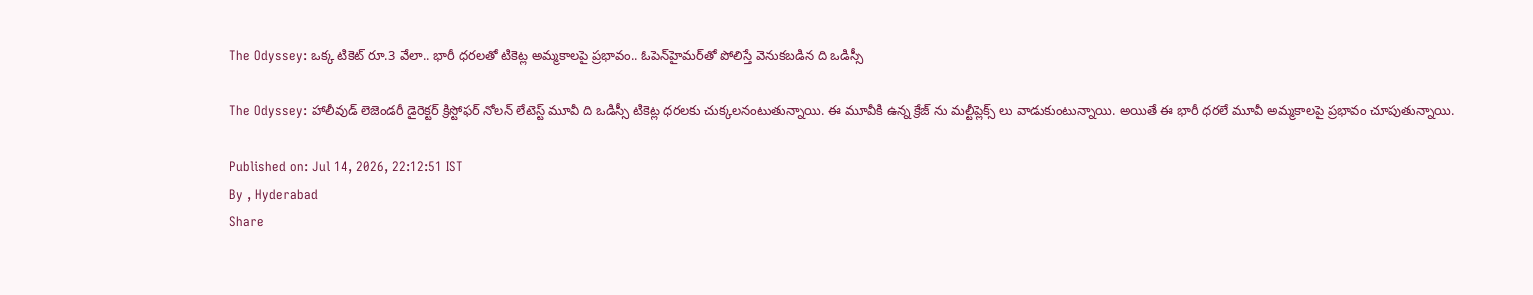The Odyssey: ఒక్క టికెట్ రూ.3 వేలా.. భారీ ధరలతో టికెట్ల అమ్మకాలపై ప్రభావం.. ఓపెన్‌హైమర్‌తో పోలిస్తే వెనుకబడిన ది ఒడిస్సీ

The Odyssey: హాలీవుడ్ లెజెండరీ డైరెక్టర్ క్రిస్టోఫర్ నోలన్ లేటెస్ట్ మూవీ ది ఒడిస్సీ టికెట్ల ధరలకు చుక్కలనంటుతున్నాయి. ఈ మూవీకి ఉన్న క్రేజ్ ను మల్టీప్లెక్స్ లు వాడుకుంటున్నాయి. అయితే ఈ భారీ ధరలే మూవీ అమ్మకాలపై ప్రభావం చూపుతున్నాయి.

Published on: Jul 14, 2026, 22:12:51 IST
By , Hyderabad
Share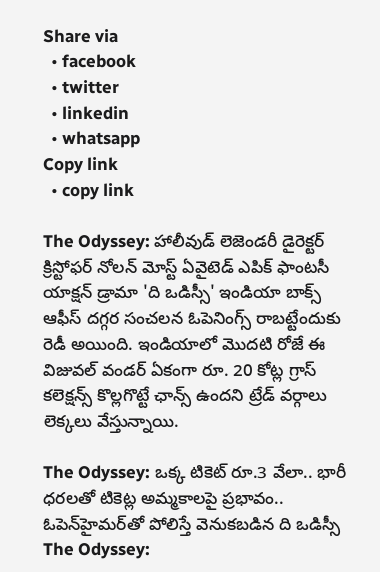Share via
  • facebook
  • twitter
  • linkedin
  • whatsapp
Copy link
  • copy link

The Odyssey: హాలీవుడ్ లెజెండరీ డైరెక్టర్ క్రిస్టోఫర్ నోలన్ మోస్ట్ ఏవైటెడ్ ఎపిక్ ఫాంటసీ యాక్షన్ డ్రామా 'ది ఒడిస్సీ' ఇండియా బాక్స్ ఆఫీస్ దగ్గర సంచలన ఓపెనింగ్స్ రాబట్టేందుకు రెడీ అయింది. ఇండియాలో మొదటి రోజే ఈ విజువల్ వండర్ ఏకంగా రూ. 20 కోట్ల గ్రాస్ కలెక్షన్స్ కొల్లగొట్టే ఛాన్స్ ఉందని ట్రేడ్ వర్గాలు లెక్కలు వేస్తున్నాయి.

The Odyssey: ఒక్క టికెట్ రూ.3 వేలా.. భారీ ధరలతో టికెట్ల అమ్మకాలపై ప్రభావం.. ఓపెన్‌హైమర్‌తో పోలిస్తే వెనుకబడిన ది ఒడిస్సీ
The Odyssey: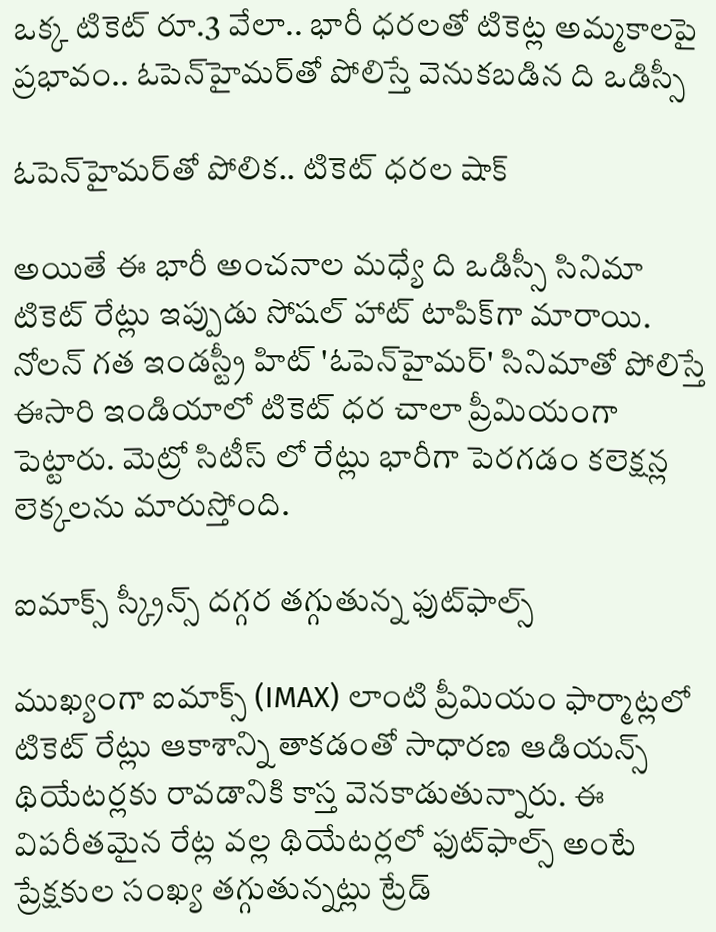ఒక్క టికెట్ రూ.3 వేలా.. భారీ ధరలతో టికెట్ల అమ్మకాలపై ప్రభావం.. ఓపెన్‌హైమర్‌తో పోలిస్తే వెనుకబడిన ది ఒడిస్సీ

ఓపెన్‌హైమర్‌తో పోలిక.. టికెట్ ధరల షాక్

అయితే ఈ భారీ అంచనాల మధ్యే ది ఒడిస్సీ సినిమా టికెట్ రేట్లు ఇప్పుడు సోషల్ హాట్ టాపిక్‌గా మారాయి. నోలన్ గత ఇండస్ట్రీ హిట్ 'ఓపెన్‌హైమర్' సినిమాతో పోలిస్తే ఈసారి ఇండియాలో టికెట్ ధర చాలా ప్రీమియంగా పెట్టారు. మెట్రో సిటీస్ లో రేట్లు భారీగా పెరగడం కలెక్షన్ల లెక్కలను మారుస్తోంది.

ఐమాక్స్ స్క్రీన్స్ దగ్గర తగ్గుతున్న ఫుట్‌ఫాల్స్

ముఖ్యంగా ఐమాక్స్ (IMAX) లాంటి ప్రీమియం ఫార్మాట్లలో టికెట్ రేట్లు ఆకాశాన్ని తాకడంతో సాధారణ ఆడియన్స్ థియేటర్లకు రావడానికి కాస్త వెనకాడుతున్నారు. ఈ విపరీతమైన రేట్ల వల్ల థియేటర్లలో ఫుట్‌ఫాల్స్ అంటే ప్రేక్షకుల సంఖ్య తగ్గుతున్నట్లు ట్రేడ్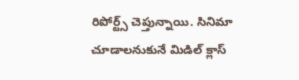రిపోర్ట్స్ చెప్తున్నాయి. సినిమా చూడాలనుకునే మిడిల్ క్లాస్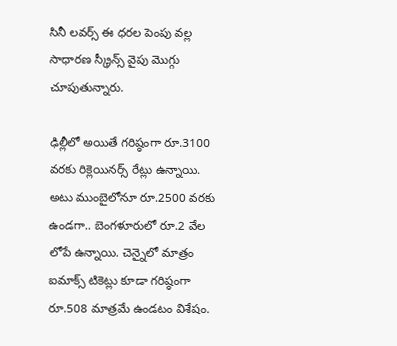సినీ లవర్స్ ఈ ధరల పెంపు వల్ల సాధారణ స్క్రీన్స్ వైపు మొగ్గు చూపుతున్నారు.

ఢిల్లీలో అయితే గరిష్ఠంగా రూ.3100 వరకు రిక్లెయినర్స్ రేట్లు ఉన్నాయి. అటు ముంబైలోనూ రూ.2500 వరకు ఉండగా.. బెంగళూరులో రూ.2 వేల లోపే ఉన్నాయి. చెన్నైలో మాత్రం ఐమాక్స్ టికెట్లు కూడా గరిష్ఠంగా రూ.508 మాత్రమే ఉండటం విశేషం.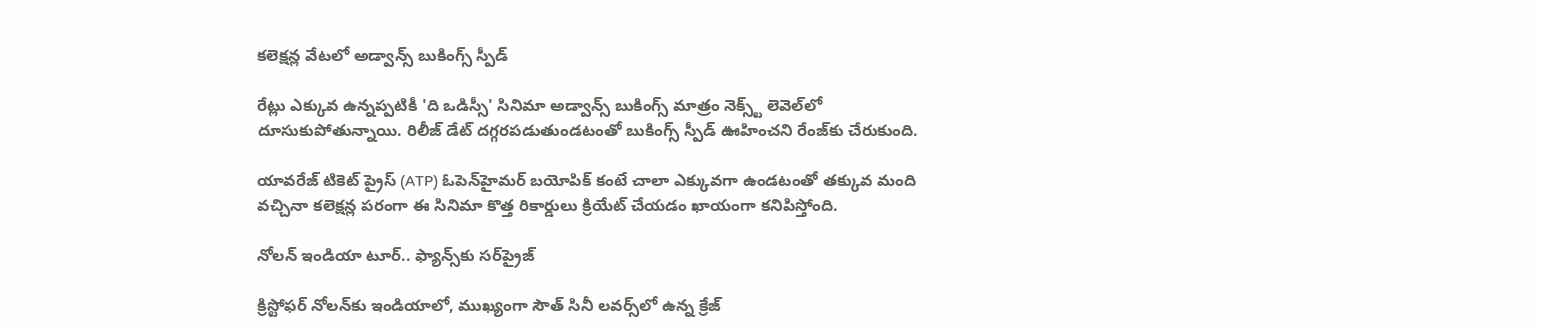కలెక్షన్ల వేటలో అడ్వాన్స్ బుకింగ్స్ స్పీడ్

రేట్లు ఎక్కువ ఉన్నప్పటికీ 'ది ఒడిస్సీ' సినిమా అడ్వాన్స్ బుకింగ్స్ మాత్రం నెక్స్ట్ లెవెల్‌లో దూసుకుపోతున్నాయి. రిలీజ్ డేట్ దగ్గరపడుతుండటంతో బుకింగ్స్ స్పీడ్ ఊహించని రేంజ్‌కు చేరుకుంది.

యావరేజ్ టికెట్ ప్రైస్ (ATP) ఓపెన్‌హైమర్ బయోపిక్ కంటే చాలా ఎక్కువగా ఉండటంతో తక్కువ మంది వచ్చినా కలెక్షన్ల పరంగా ఈ సినిమా కొత్త రికార్డులు క్రియేట్ చేయడం ఖాయంగా కనిపిస్తోంది.

నోలన్ ఇండియా టూర్.. ఫ్యాన్స్‌కు సర్‌ప్రైజ్

క్రిస్టోఫర్ నోలన్‌కు ఇండియాలో, ముఖ్యంగా సౌత్ సినీ లవర్స్‌లో ఉన్న క్రేజ్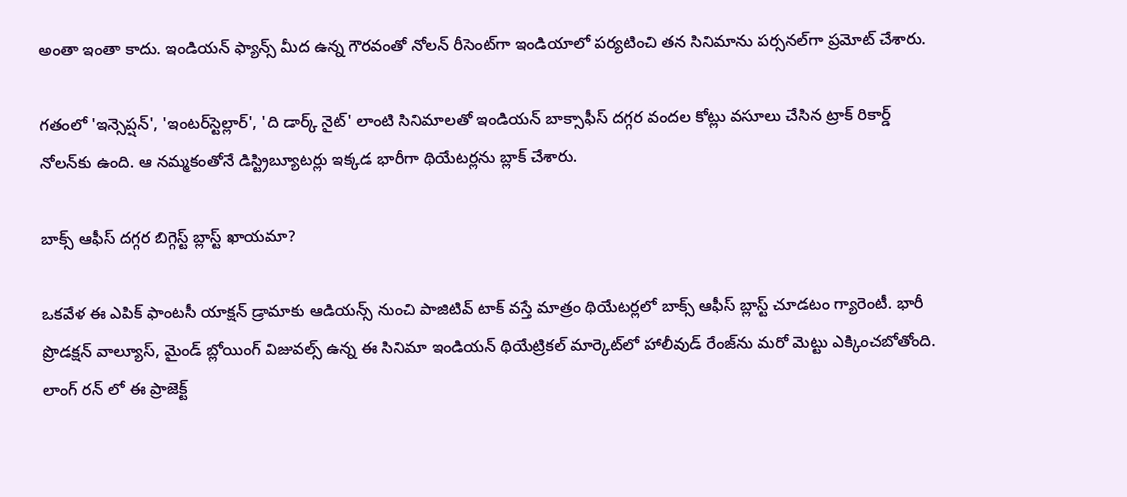అంతా ఇంతా కాదు. ఇండియన్ ఫ్యాన్స్ మీద ఉన్న గౌరవంతో నోలన్ రీసెంట్‌గా ఇండియాలో పర్యటించి తన సినిమాను పర్సనల్‌గా ప్రమోట్ చేశారు.

గతంలో 'ఇన్సెప్షన్', 'ఇంటర్‌స్టెల్లార్', 'ది డార్క్ నైట్' లాంటి సినిమాలతో ఇండియన్ బాక్సాఫీస్ దగ్గర వందల కోట్లు వసూలు చేసిన ట్రాక్ రికార్డ్ నోలన్‌కు ఉంది. ఆ నమ్మకంతోనే డిస్ట్రిబ్యూటర్లు ఇక్కడ భారీగా థియేటర్లను బ్లాక్ చేశారు.

బాక్స్ ఆఫీస్ దగ్గర బిగ్గెస్ట్ బ్లాస్ట్ ఖాయమా?

ఒకవేళ ఈ ఎపిక్ ఫాంటసీ యాక్షన్ డ్రామాకు ఆడియన్స్ నుంచి పాజిటివ్ టాక్ వస్తే మాత్రం థియేటర్లలో బాక్స్ ఆఫీస్ బ్లాస్ట్ చూడటం గ్యారెంటీ. భారీ ప్రొడక్షన్ వాల్యూస్, మైండ్ బ్లోయింగ్ విజువల్స్ ఉన్న ఈ సినిమా ఇండియన్ థియేట్రికల్ మార్కెట్‌లో హాలీవుడ్ రేంజ్‌ను మరో మెట్టు ఎక్కించబోతోంది. లాంగ్ రన్ లో ఈ ప్రాజెక్ట్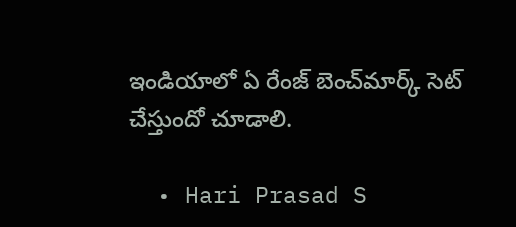ఇండియాలో ఏ రేంజ్ బెంచ్‌మార్క్ సెట్ చేస్తుందో చూడాలి.

  • Hari Prasad S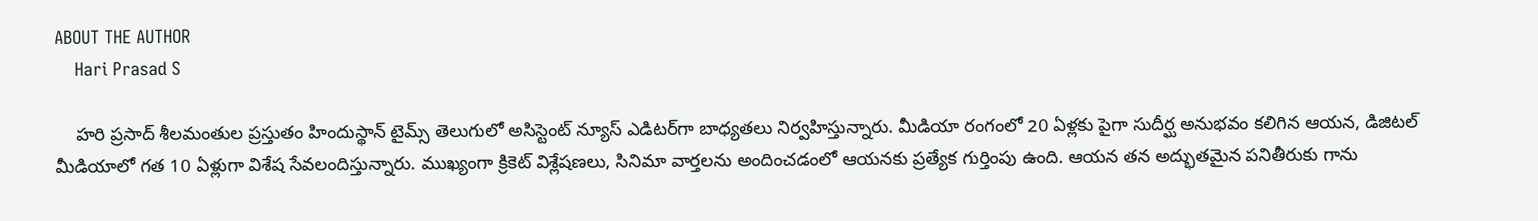ABOUT THE AUTHOR
    Hari Prasad S

    హరి ప్రసాద్ శీలమంతుల ప్రస్తుతం హిందుస్థాన్ టైమ్స్ తెలుగులో అసిస్టెంట్ న్యూస్ ఎడిటర్‌గా బాధ్యతలు నిర్వహిస్తున్నారు. మీడియా రంగంలో 20 ఏళ్లకు పైగా సుదీర్ఘ అనుభవం కలిగిన ఆయన, డిజిటల్ మీడియాలో గత 10 ఏళ్లుగా విశేష సేవలందిస్తున్నారు. ముఖ్యంగా క్రికెట్ విశ్లేషణలు, సినిమా వార్తలను అందించడంలో ఆయనకు ప్రత్యేక గుర్తింపు ఉంది. ఆయన తన అద్భుతమైన పనితీరుకు గాను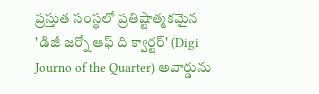ప్రస్తుత సంస్థలో ప్రతిష్టాత్మకమైన 'డిజీ జర్నో ఆఫ్ ది క్వార్టర్' (Digi Journo of the Quarter) అవార్డును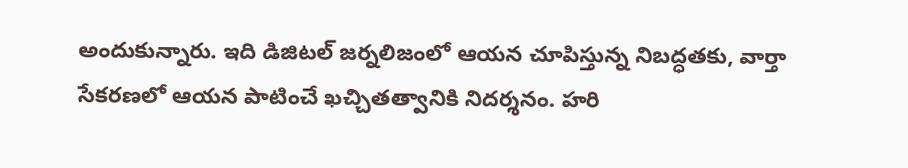అందుకున్నారు. ఇది డిజిటల్ జర్నలిజంలో ఆయన చూపిస్తున్న నిబద్ధతకు, వార్తా సేకరణలో ఆయన పాటించే ఖచ్చితత్వానికి నిదర్శనం. హరి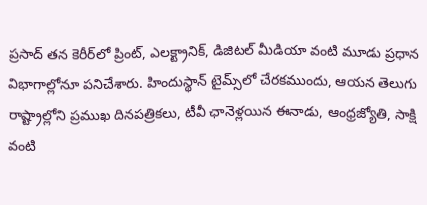ప్రసాద్ తన కెరీర్‌లో ప్రింట్, ఎలక్ట్రానిక్, డిజిటల్ మీడియా వంటి మూడు ప్రధాన విభాగాల్లోనూ పనిచేశారు. హిందుస్థాన్ టైమ్స్‌లో చేరకముందు, ఆయన తెలుగు రాష్ట్రాల్లోని ప్రముఖ దినపత్రికలు, టీవీ ఛానెళ్లయిన ఈనాడు, ఆంధ్రజ్యోతి, సాక్షి వంటి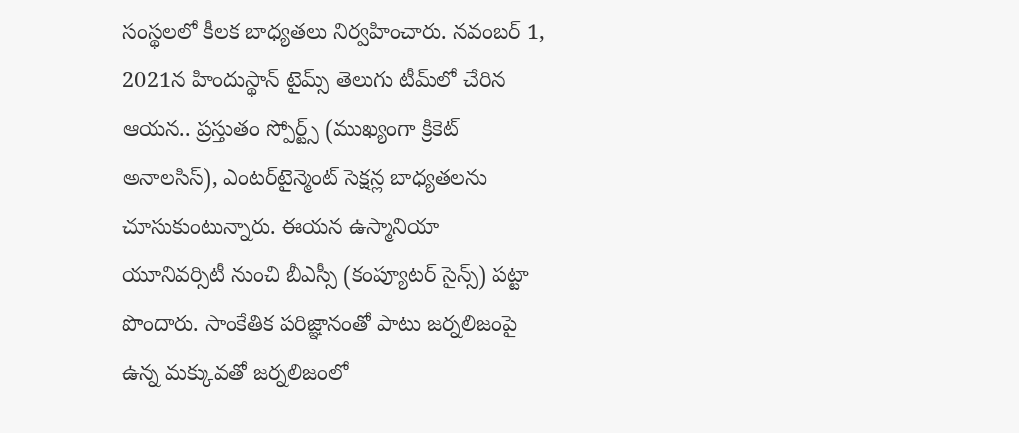సంస్థలలో కీలక బాధ్యతలు నిర్వహించారు. నవంబర్ 1, 2021న హిందుస్థాన్ టైమ్స్ తెలుగు టీమ్‌లో చేరిన ఆయన.. ప్రస్తుతం స్పోర్ట్స్ (ముఖ్యంగా క్రికెట్ అనాలసిస్), ఎంటర్‌టైన్మెంట్ సెక్షన్ల బాధ్యతలను చూసుకుంటున్నారు. ఈయన ఉస్మానియా యూనివర్సిటీ నుంచి బీఎస్సీ (కంప్యూటర్ సైన్స్) పట్టా పొందారు. సాంకేతిక పరిజ్ఞానంతో పాటు జర్నలిజంపై ఉన్న మక్కువతో జర్నలిజంలో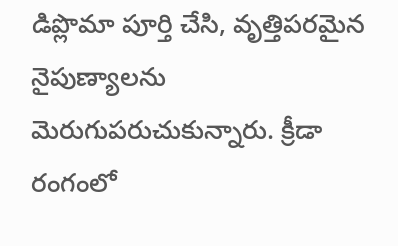డిప్లొమా పూర్తి చేసి, వృత్తిపరమైన నైపుణ్యాలను మెరుగుపరుచుకున్నారు. క్రీడా రంగంలో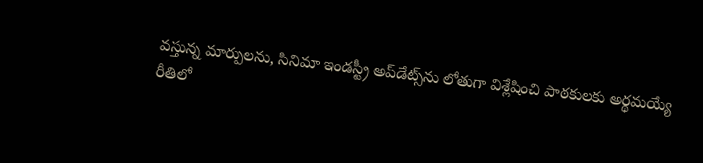వస్తున్న మార్పులను, సినిమా ఇండస్ట్రీ అప్‌డేట్స్‌ను లోతుగా విశ్లేషించి పాఠకులకు అర్థమయ్యే రీతిలో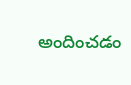అందించడం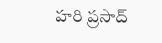హరి ప్రసాద్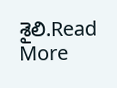శైలి.Read More